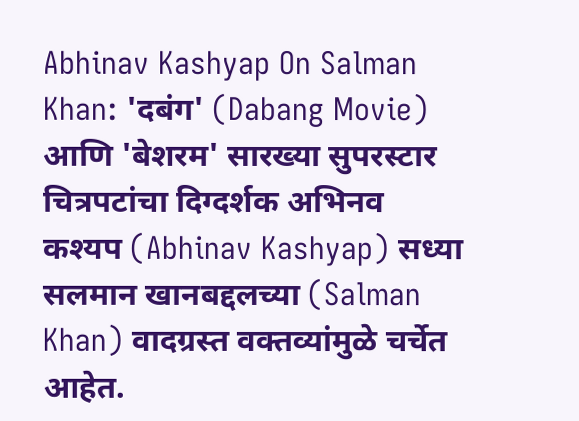Abhinav Kashyap On Salman Khan: 'दबंग' (Dabang Movie) आणि 'बेशरम' सारख्या सुपरस्टार चित्रपटांचा दिग्दर्शक अभिनव कश्यप (Abhinav Kashyap) सध्या सलमान खानबद्दलच्या (Salman Khan) वादग्रस्त वक्तव्यांमुळे चर्चेत आहेत.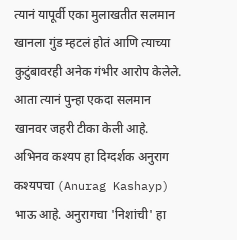त्यानं यापूर्वी एका मुलाखतीत सलमान खानला गुंड म्हटलं होतं आणि त्याच्या कुटुंबावरही अनेक गंभीर आरोप केलेले. आता त्यानं पुन्हा एकदा सलमान खानवर जहरी टीका केली आहे.
अभिनव कश्यप हा दिग्दर्शक अनुराग कश्यपचा (Anurag Kashayp) भाऊ आहे. अनुरागचा 'निशांची' हा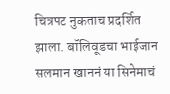चित्रपट नुकताच प्रदर्शित झाला. बॉलिवूडचा भाईजान सलमान खाननं या सिनेमाचं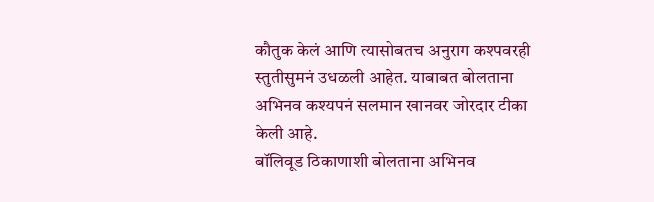कौतुक केलं आणि त्यासोबतच अनुराग कश्पवरही स्तुतीसुमनं उधळली आहेत. याबाबत बोलताना अभिनव कश्यपनं सलमान खानवर जोरदार टीका केली आहे.
बॉलिवूड ठिकाणाशी बोलताना अभिनव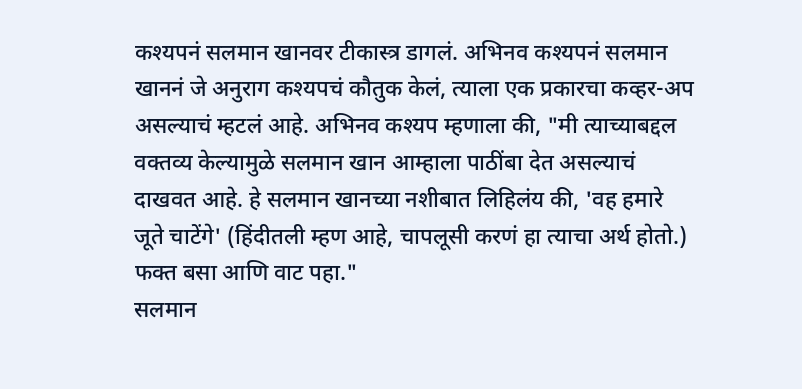कश्यपनं सलमान खानवर टीकास्त्र डागलं. अभिनव कश्यपनं सलमान खाननं जे अनुराग कश्यपचं कौतुक केलं, त्याला एक प्रकारचा कव्हर-अप असल्याचं म्हटलं आहे. अभिनव कश्यप म्हणाला की, "मी त्याच्याबद्दल वक्तव्य केल्यामुळे सलमान खान आम्हाला पाठींबा देत असल्याचं दाखवत आहे. हे सलमान खानच्या नशीबात लिहिलंय की, 'वह हमारे जूते चाटेंगे' (हिंदीतली म्हण आहे, चापलूसी करणं हा त्याचा अर्थ होतो.) फक्त बसा आणि वाट पहा."
सलमान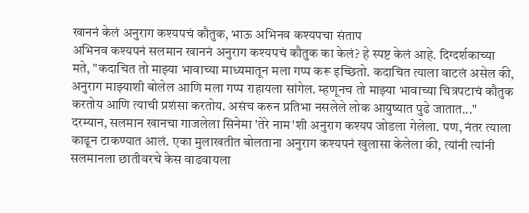खाननं केलं अनुराग कश्यपचं कौतुक, भाऊ अभिनव कश्यपचा संताप
अभिनव कश्यपनं सलमान खाननं अनुराग कश्यपचं कौतुक का केलं? हे स्पष्ट केलं आहे. दिग्दर्शकाच्या मते, "कदाचित तो माझ्या भावाच्या माध्यमातून मला गप्प करू इच्छितो. कदाचित त्याला वाटलं असेल की, अनुराग माझ्याशी बोलेल आणि मला गप्प राहायला सांगेल. म्हणूनच तो माझ्या भावाच्या चित्रपटाचं कौतुक करतोय आणि त्याची प्रशंसा करतोय. असंच करुन प्रतिभा नसलेले लोक आयुष्यात पुढे जातात..."
दरम्यान, सलमान खानचा गाजलेला सिनेमा 'तेरे नाम'शी अनुराग कश्यप जोडला गेलेला. पण, नंतर त्याला काढून टाकण्यात आलं. एका मुलाखतीत बोलताना अनुराग कश्यपनं खुलासा केलेला की, त्यांनी त्यांनी सलमानला छातीवरचे केस वाढवायला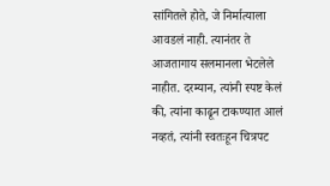सांगितले होते, जे निर्मात्याला आवडलं नाही. त्यानंतर ते आजतागाय सलमानला भेटलेले नाहीत. दरम्यान, त्यांनी स्पष्ट केलं की, त्यांना काढून टाकण्यात आलं नव्हतं, त्यांनी स्वतःहून चित्रपट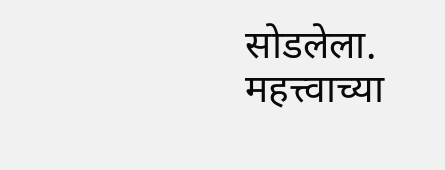सोडलेला.
महत्त्वाच्या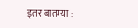इतर बातम्या :